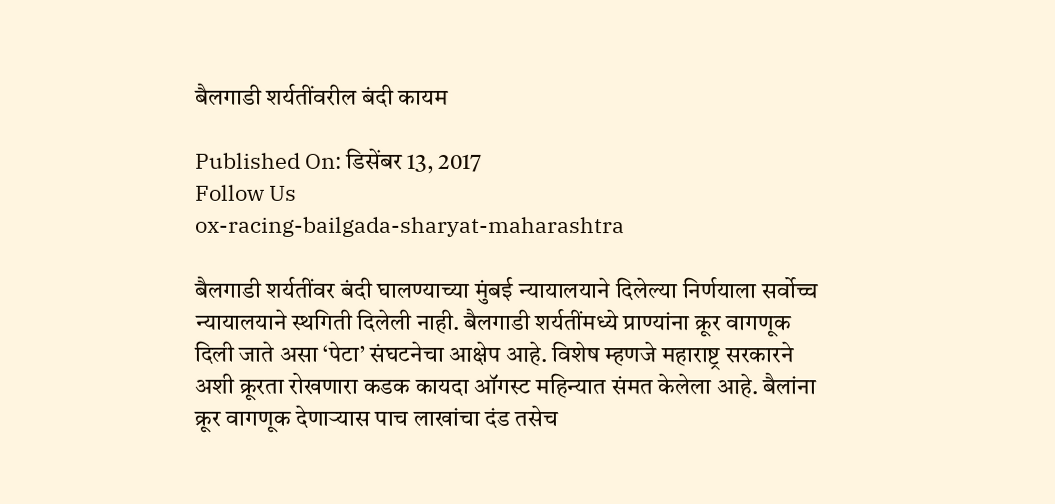बैलगाडी शर्यतींवरील बंदी कायम

Published On: डिसेंबर 13, 2017
Follow Us
ox-racing-bailgada-sharyat-maharashtra

बैलगाडी शर्यतींवर बंदी घालण्याच्या मुंबई न्यायालयाने दिलेल्या निर्णयाला सर्वोच्च न्यायालयाने स्थगिती दिलेली नाही. बैलगाडी शर्यतींमध्ये प्राण्यांना क्रूर वागणूक दिली जाते असा ‘पेटा’ संघटनेचा आक्षेप आहे. विशेष म्हणजे महाराष्ट्र सरकारने अशी क्रूरता रोखणारा कडक कायदा ऑगस्ट महिन्यात संमत केलेला आहे. बैलांना क्रूर वागणूक देणाऱ्यास पाच लाखांचा दंड तसेच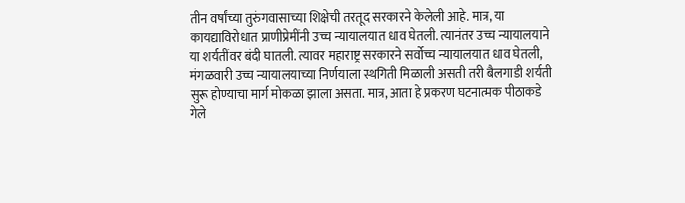तीन वर्षांच्या तुरुंगवासाच्या शिक्षेची तरतूद सरकारने केलेली आहे. मात्र, या कायद्याविरोधात प्राणीप्रेमींनी उच्च न्यायालयात धाव घेतली. त्यानंतर उच्च न्यायालयाने या शर्यतींवर बंदी घातली. त्यावर महाराष्ट्र सरकारने सर्वोच्च न्यायालयात धाव घेतली, मंगळवारी उच्च न्यायालयाच्या निर्णयाला स्थगिती मिळाली असती तरी बैलगाडी शर्यती सुरू होण्याचा मार्ग मोकळा झाला असता. मात्र, आता हे प्रकरण घटनात्मक पीठाकडे गेले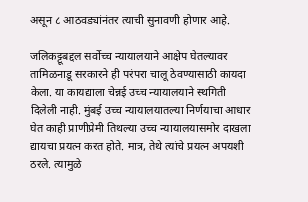असून ८ आठवड्यांनंतर त्याची सुनावणी होणार आहे.

जलिकट्टूबद्दल सर्वोच्च न्यायालयाने आक्षेप घेतल्यावर तामिळनाडू सरकारने ही परंपरा चालू ठेवण्यासाठी कायदा केला. या कायद्याला चेन्नई उच्च न्यायालयाने स्थगिती दिलेली नाही. मुंबई उच्च न्यायालयातल्या निर्णयाचा आधार घेत काही प्राणीप्रेमी तिथल्या उच्च न्यायालयासमोर दाखला द्यायचा प्रयत्न करत होते. मात्र, तेथे त्यांचे प्रयत्न अपयशी ठरले. त्यामुळे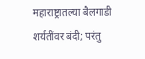महाराष्ट्रातल्या बैलगाडी शर्यतींवर बंदी; परंतु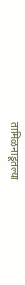तामिळनाडूतल्या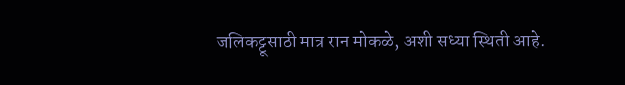जलिकट्टूसाठी मात्र रान मोकळे, अशी सध्या स्थिती आहे.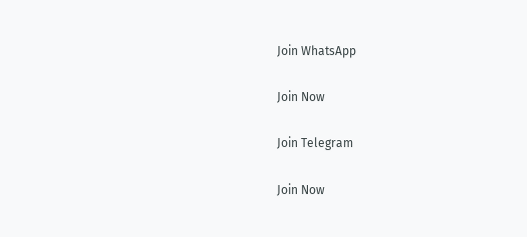Join WhatsApp

Join Now

Join Telegram

Join Now